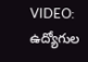VIDEO: ఉద్యోగుల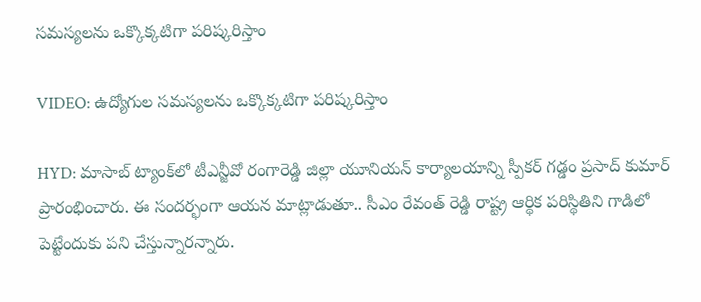సమస్యలను ఒక్కొక్కటిగా పరిష్కరిస్తాం

VIDEO: ఉద్యోగుల సమస్యలను ఒక్కొక్కటిగా పరిష్కరిస్తాం

HYD: మాసాబ్ ట్యాంక్‌లో టీఎన్జీవో రంగారెడ్డి జిల్లా యూనియన్ కార్యాలయాన్ని స్పీకర్ గడ్డం ప్రసాద్ కుమార్ ప్రారంభించారు. ఈ సందర్భంగా ఆయన మాట్లాడుతూ.. సీఎం రేవంత్ రెడ్డి రాష్ట్ర ఆర్థిక పరిస్థితిని గాడిలో పెట్టేందుకు పని చేస్తున్నారన్నారు.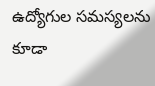ఉద్యోగుల సమస్యలను కూడా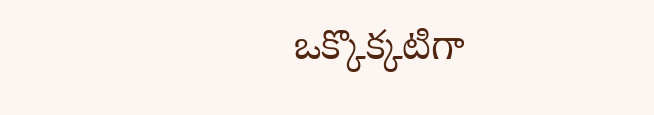ఒక్కొక్కటిగా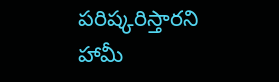పరిష్కరిస్తారని హామీ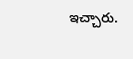ఇచ్చారు.